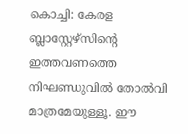കൊച്ചി: കേരള ബ്ലാസ്റ്റേഴ്സിന്‍റെ ഇത്തവണത്തെ നിഘണ്ഡുവിൽ തോൽവി മാത്രമേയുള്ളൂ. ഈ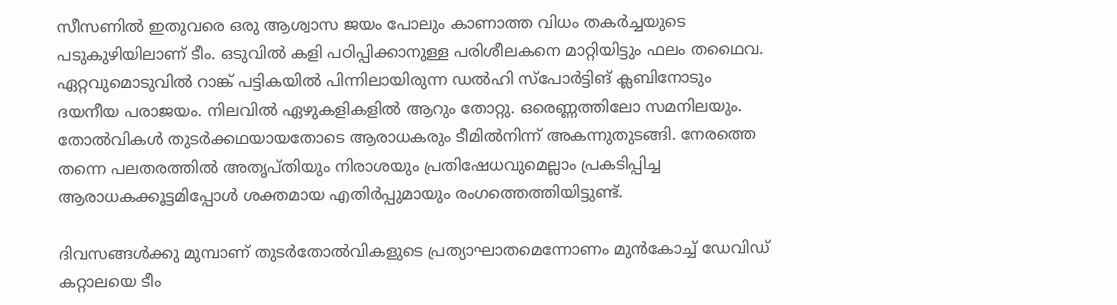സീസണിൽ ഇതുവരെ ഒരു ആശ്വാസ ജയം പോലും കാണാത്ത വിധം തകർച്ചയുടെ പടുകുഴിയിലാണ് ടീം. ഒടുവിൽ കളി പഠിപ്പിക്കാനുള്ള പരിശീലകനെ മാറ്റിയിട്ടും ഫലം തഥൈവ. ഏറ്റവുമൊടുവിൽ റാങ്ക് പട്ടികയിൽ പിന്നിലായിരുന്ന ഡൽഹി സ്പോർട്ടിങ് ക്ലബിനോടും ദയനീയ പരാജയം. നിലവിൽ ഏഴുകളികളിൽ ആറും തോറ്റു. ഒരെണ്ണത്തിലോ സമനിലയും. തോൽവികൾ തുടർക്കഥയായതോടെ ആരാധകരും ടീമിൽനിന്ന് അകന്നുതുടങ്ങി. നേരത്തെ തന്നെ പലതരത്തിൽ അതൃപ്തിയും നിരാശയും പ്രതിഷേധവുമെല്ലാം പ്രകടിപ്പിച്ച ആരാധകക്കൂട്ടമിപ്പോൾ ശക്തമായ എതിർപ്പുമായും രംഗത്തെത്തിയിട്ടുണ്ട്.

ദിവസങ്ങൾക്കു മുമ്പാണ് തുടർതോൽവികളുടെ പ്രത്യാഘാതമെന്നോണം മുൻകോച്ച് ഡേവിഡ് കറ്റാലയെ ടീം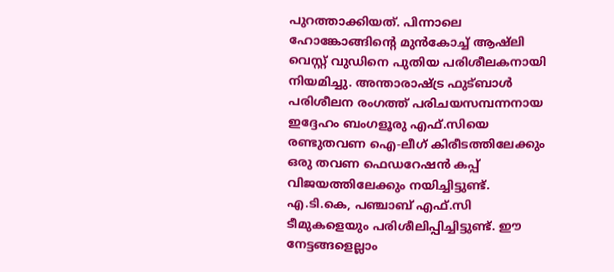പുറത്താക്കിയത്. പിന്നാലെ ഹോങ്കോങ്ങിന്‍റെ മുൻകോച്ച് ആഷ്ലി വെസ്റ്റ് വുഡിനെ പുതിയ പരിശീലകനായി നിയമിച്ചു. അന്താരാഷ്ട്ര ഫുട്ബാൾ പരിശീലന രംഗത്ത് പരിചയസമ്പന്നനായ ഇദ്ദേഹം ബംഗളൂരു എഫ്‌.സിയെ രണ്ടുതവണ ഐ-ലീഗ് കിരീടത്തിലേക്കും ഒരു തവണ ഫെഡറേഷൻ കപ്പ് വിജയത്തിലേക്കും നയിച്ചിട്ടുണ്ട്. എ.ടി.കെ, പഞ്ചാബ് എഫ്‌.സി ടീമുകളെയും പരിശീലിപ്പിച്ചിട്ടുണ്ട്. ഈ നേട്ടങ്ങളെല്ലാം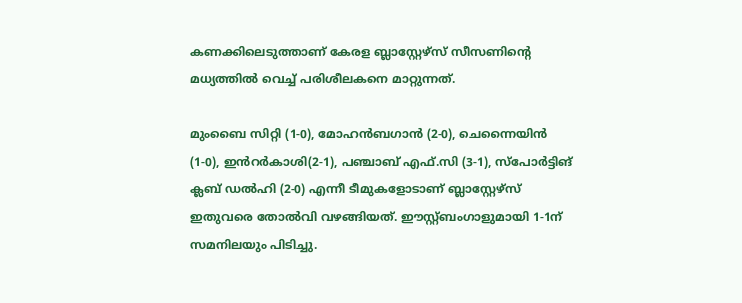കണക്കിലെടുത്താണ് കേരള ബ്ലാസ്റ്റേഴ്സ് സീസണിന്‍റെ മധ്യത്തിൽ വെച്ച് പരിശീലകനെ മാറ്റുന്നത്.

മുംബൈ സിറ്റി (1-0), മോഹൻബഗാൻ (2-0), ചെന്നൈയിൻ (1-0), ഇൻറർകാശി(2-1), പഞ്ചാബ് എഫ്.സി (3-1), സ്പോർട്ടിങ് ക്ലബ് ഡൽഹി (2-0) എന്നീ ടീമുകളോടാണ് ബ്ലാസ്റ്റേഴ്സ് ഇതുവരെ തോൽവി വഴങ്ങിയത്. ഈസ്റ്റ്ബംഗാളുമായി 1-1ന് സമനിലയും പിടിച്ചു.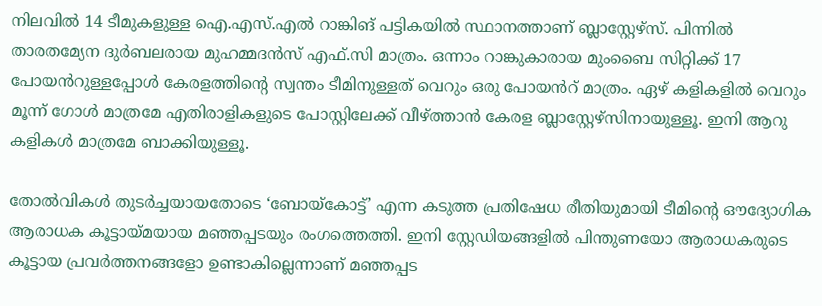നിലവിൽ 14 ടീമുകളുള്ള ഐ.എസ്.എൽ റാങ്കിങ് പട്ടികയിൽ സ്ഥാനത്താണ് ബ്ലാസ്റ്റേഴ്സ്. പിന്നിൽ താരതമ്യേന ദുർബലരായ മുഹമ്മദൻസ് എഫ്.സി മാത്രം. ഒന്നാം റാങ്കുകാരായ മുംബൈ സിറ്റിക്ക് 17 പോയൻറുള്ളപ്പോൾ കേരളത്തിന്‍റെ സ്വന്തം ടീമിനുള്ളത് വെറും ഒരു പോയൻറ് മാത്രം. ഏഴ് കളികളിൽ വെറും മൂന്ന് ഗോൾ മാത്രമേ എതിരാളികളുടെ പോസ്റ്റിലേക്ക് വീഴ്ത്താൻ കേരള ബ്ലാസ്റ്റേഴ്സിനായുള്ളൂ. ഇനി ആറു കളികൾ മാത്രമേ ബാക്കിയുള്ളൂ.

തോൽവികൾ തുടർച്ചയായതോടെ ‘ബോയ്കോട്ട്’ എന്ന കടുത്ത പ്രതിഷേധ രീതിയുമായി ടീമിന്‍റെ ഔദ്യോഗിക ആരാധക കൂട്ടായ്മയായ മഞ്ഞപ്പടയും രംഗത്തെത്തി. ഇനി സ്റ്റേഡിയങ്ങളിൽ പിന്തുണയോ ആരാധകരുടെ കൂട്ടായ പ്രവർത്തനങ്ങളോ ഉണ്ടാകില്ലെന്നാണ് മഞ്ഞപ്പട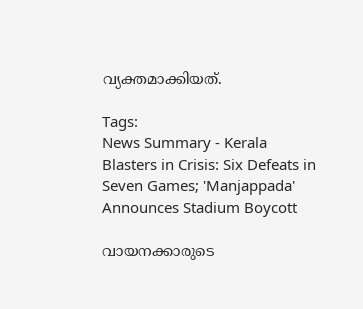വ്യക്തമാക്കിയത്.

Tags:
News Summary - Kerala Blasters in Crisis: Six Defeats in Seven Games; 'Manjappada' Announces Stadium Boycott

വായനക്കാരുടെ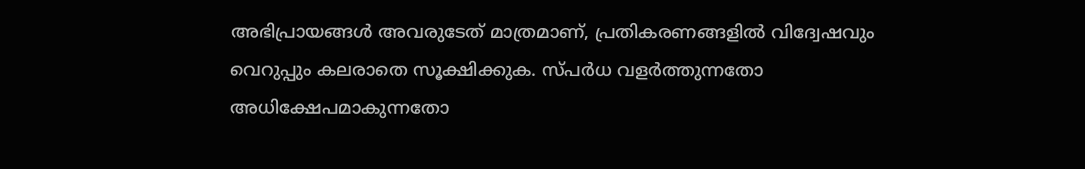അഭിപ്രായങ്ങള്‍ അവരുടേത് മാത്രമാണ്, പ്രതികരണങ്ങളിൽ വിദ്വേഷവും വെറുപ്പും കലരാതെ സൂക്ഷിക്കുക. സ്പർധ വളർത്തുന്നതോ അധിക്ഷേപമാകുന്നതോ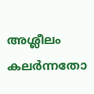അശ്ലീലം കലർന്നതോ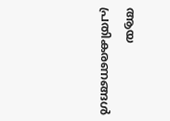ആയ പ്രതികരണങ്ങൾ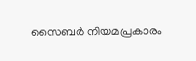സൈബർ നിയമപ്രകാരം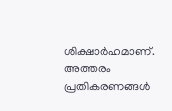ശിക്ഷാർഹമാണ്. അത്തരം പ്രതികരണങ്ങൾ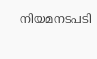നിയമനടപടി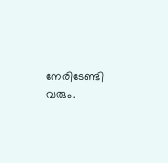നേരിടേണ്ടി വരും.